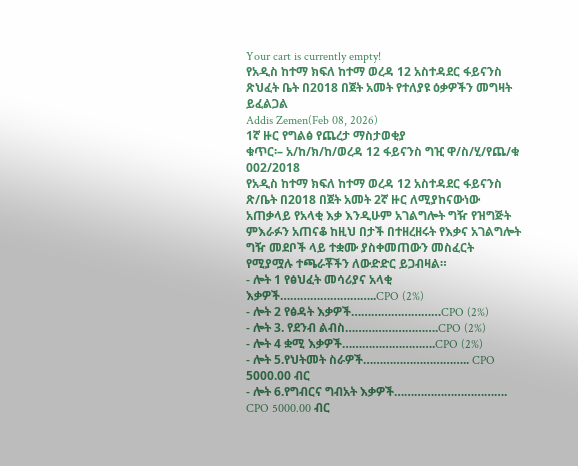Your cart is currently empty!
የአዲስ ከተማ ክፍለ ከተማ ወረዳ 12 አስተዳደር ፋይናንስ ጽህፈት ቤት በ2018 በጀት አመት የተለያዩ ዕቃዎችን መግዛት ይፈልጋል
Addis Zemen(Feb 08, 2026)
1ኛ ዙር የግልፅ የጨረታ ማስታወቂያ
ቁጥር፡– አ/ከ/ክ/ከ/ወረዳ 12 ፋይናንስ ግዢ ዋ/ስ/ሂ/የጨ/ቁ 002/2018
የአዲስ ከተማ ክፍለ ከተማ ወረዳ 12 አስተዳደር ፋይናንስ ጽ/ቤት በ2018 በጀት አመት 2ኛ ዙር ለሚያከናውነው አጠቃላይ የአላቂ እቃ እንዲሁም አገልግሎት ግዥ የዝግጅት ምእራፉን አጠናቆ ከዚህ በታች በተዘረዘሩት የእቃና አገልግሎት ግዥ መደቦች ላይ ተቋሙ ያስቀመጠውን መስፈርት የሚያሟሉ ተጫራቾችን ለውድድር ይጋብዛል።
- ሎት 1 የፅህፈት መሳሪያና አላቂ እቃዎች………………………..CPO (2%)
- ሎት 2 የፅዳት እቃዎች………………………CPO (2%)
- ሎት 3. የደንብ ልብስ……………………….CPO (2%)
- ሎት 4 ቋሚ እቃዎች……………………….CPO (2%)
- ሎት 5.የህትመት ስራዎች………………………….. CPO 5000.00 ብር
- ሎት 6.የግብርና ግብአት እቃዎች……………………………. CPO 5000.00 ብር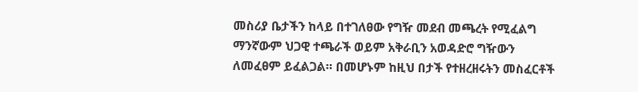መስሪያ ቤታችን ከላይ በተገለፀው የግዥ መደብ መጫረት የሚፈልግ ማንኛውም ህጋዊ ተጫራች ወይም አቅራቢን አወዳድሮ ግዥውን ለመፈፀም ይፈልጋል። በመሆኑም ከዚህ በታች የተዘረዘሩትን መስፈርቶች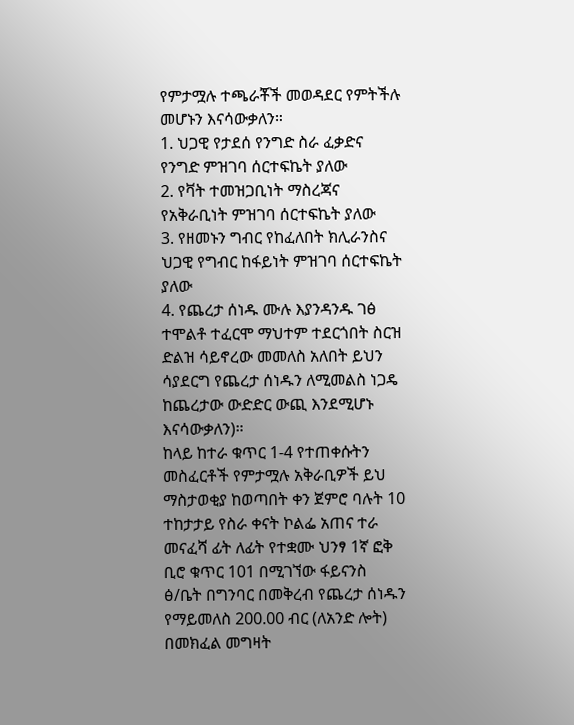የምታሟሉ ተጫራቾች መወዳደር የምትችሉ መሆኑን እናሳውቃለን።
1. ህጋዊ የታደሰ የንግድ ስራ ፈቃድና የንግድ ምዝገባ ሰርተፍኬት ያለው
2. የቫት ተመዝጋቢነት ማስረጃና የአቅራቢነት ምዝገባ ሰርተፍኬት ያለው
3. የዘመኑን ግብር የከፈለበት ክሊራንስና ህጋዊ የግብር ከፋይነት ምዝገባ ሰርተፍኬት ያለው
4. የጨረታ ሰነዱ ሙሉ እያንዳንዱ ገፅ ተሞልቶ ተፈርሞ ማህተም ተደርጎበት ስርዝ ድልዝ ሳይኖረው መመለስ አለበት ይህን ሳያደርግ የጨረታ ሰነዱን ለሚመልስ ነጋዴ ከጨረታው ውድድር ውጪ እንደሚሆኑ እናሳውቃለን)።
ከላይ ከተራ ቁጥር 1-4 የተጠቀሱትን መስፈርቶች የምታሟሉ አቅራቢዎች ይህ ማስታወቂያ ከወጣበት ቀን ጀምሮ ባሉት 10 ተከታታይ የስራ ቀናት ኮልፌ አጠና ተራ መናፈሻ ፊት ለፊት የተቋሙ ህንፃ 1ኛ ፎቅ ቢሮ ቁጥር 101 በሚገኘው ፋይናንስ ፅ/ቤት በግንባር በመቅረብ የጨረታ ሰነዱን የማይመለስ 200.00 ብር (ለአንድ ሎት) በመክፈል መግዛት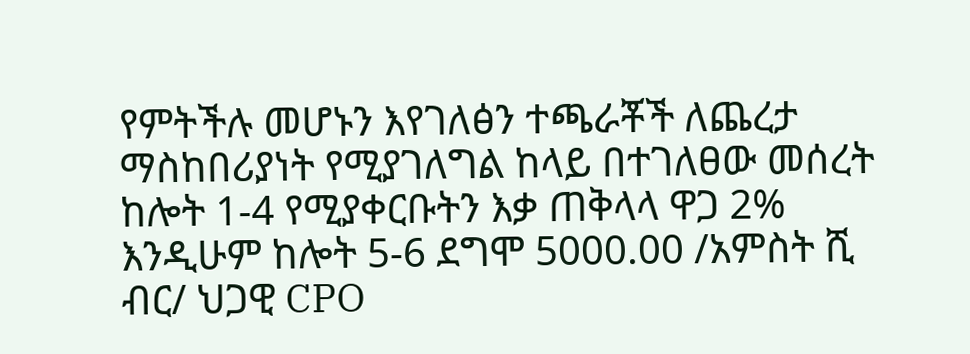የምትችሉ መሆኑን እየገለፅን ተጫራቾች ለጨረታ ማስከበሪያነት የሚያገለግል ከላይ በተገለፀው መሰረት ከሎት 1-4 የሚያቀርቡትን እቃ ጠቅላላ ዋጋ 2% እንዲሁም ከሎት 5-6 ደግሞ 5000.00 /አምስት ሺ ብር/ ህጋዊ CPO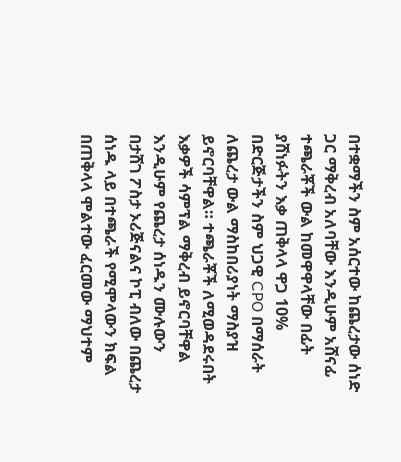በተቋማችን ስም አሰርተው ከጨረታው ሰነድ ጋር ማቅረብ አለባቸው እንዲሁም አሸናፊ ተጫራቾች ውል ከመዋዋላቸው በፊት ያሸነፉትን እቃ ጠቅላላ ዋጋ 10% በድርጅታችን ስም ህጋዊ CPO በማሰራት ለጨረታ ውል ማስከበሪያነት ማስያዝ ይኖርባቸዋል። ተጫራቾች ለሚወዳደሩበት እቃዎች ሳምፕል ማቅረብ ይኖርባቸዋል እንዲሁም የጨረታ ሰነዱን ሙሉውን በታሸገ ፖስታ ኦሪጅናልና ኮፒ ብለው በጨረታ ሰነዱ ላይ በተጫራች የሚሞላውን ክፍል በጠቅላላ ሞልተው ፈርመው ማህተም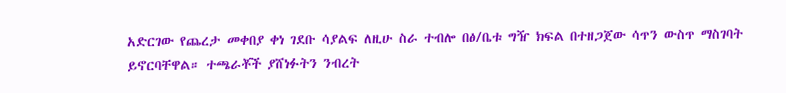አድርገው የጨረታ መቀበያ ቀነ ገደቡ ሳያልፍ ለዚሁ ስራ ተብሎ በፅ/ቤቱ ግዥ ክፍል በተዘጋጀው ሳጥን ውስጥ ማስገባት ይኖርባቸዋል። ተጫራቾች ያሸነፉትን ንብረት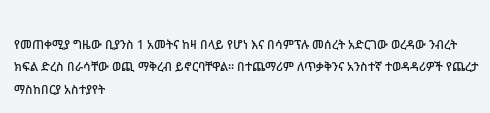የመጠቀሚያ ግዜው ቢያንስ 1 አመትና ከዛ በላይ የሆነ እና በሳምፕሉ መሰረት አድርገው ወረዳው ንብረት ክፍል ድረስ በራሳቸው ወጪ ማቅረብ ይኖርባቸዋል። በተጨማሪም ለጥቃቅንና አንስተኛ ተወዳዳሪዎች የጨረታ ማስከበርያ አስተያየት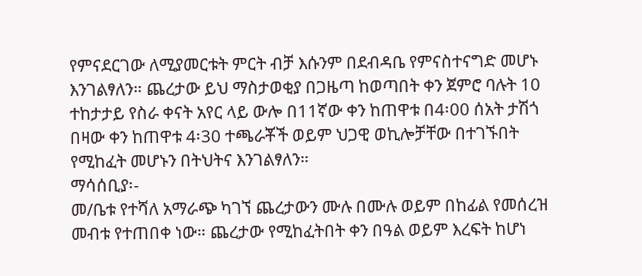የምናደርገው ለሚያመርቱት ምርት ብቻ እሱንም በደብዳቤ የምናስተናግድ መሆኑ እንገልፃለን። ጨረታው ይህ ማስታወቂያ በጋዜጣ ከወጣበት ቀን ጀምሮ ባሉት 10 ተከታታይ የስራ ቀናት አየር ላይ ውሎ በ11ኛው ቀን ከጠዋቱ በ4፡00 ሰአት ታሽጎ በዛው ቀን ከጠዋቱ 4፡30 ተጫራቾች ወይም ህጋዊ ወኪሎቻቸው በተገኙበት የሚከፈት መሆኑን በትህትና እንገልፃለን።
ማሳሰቢያ፡-
መ/ቤቱ የተሻለ አማራጭ ካገኘ ጨረታውን ሙሉ በሙሉ ወይም በከፊል የመሰረዝ መብቱ የተጠበቀ ነው። ጨረታው የሚከፈትበት ቀን በዓል ወይም እረፍት ከሆነ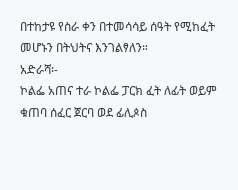በተከታዩ የስራ ቀን በተመሳሳይ ሰዓት የሚከፈት መሆኑን በትህትና እንገልፃለን።
አድራሻ፡-
ኮልፌ አጠና ተራ ኮልፌ ፓርክ ፈት ለፊት ወይም ቁጠባ ሰፈር ጀርባ ወደ ፊሊጶስ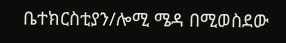ቤተክርስቲያን/ሎሚ ሜዳ በሚወስደው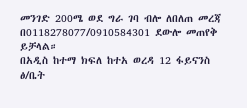መንገድ 200ሜ ወደ ግራ ገባ ብሎ ለበለጠ መረጃ በ0118278077/0910584301 ደውሎ መጠየቅ ይቻላል።
በአዲስ ከተማ ክፍለ ከተአ ወረዳ 12 ፋይናንስ ፅ/ቤት